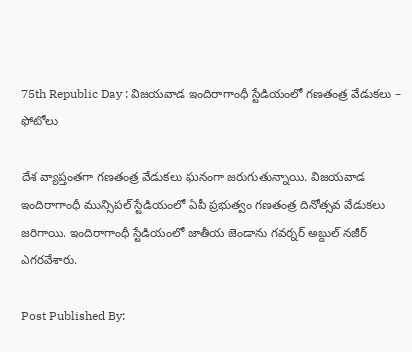75th Republic Day : విజయవాడ ఇందిరాగాంధీ స్టేడియంలో గణతంత్ర వేడుకలు – ఫోటోలు

దేశ వ్యాప్తంతగా గణతంత్ర వేడుకలు ఘనంగా జరుగుతున్నాయి. విజయవాడ ఇందిరాగాంధీ మున్సిపల్‌ స్టేడియంలో ఏపీ ప్రభుత్వం గణతంత్ర దినోత్సవ వేడుకలు జరిగాయి. ఇందిరాగాంధీ స్టేడియంలో జాతీయ జెండాను గవర్నర్ అబ్దుల్ నజీర్ ఎగరవేశారు.

Post Published By: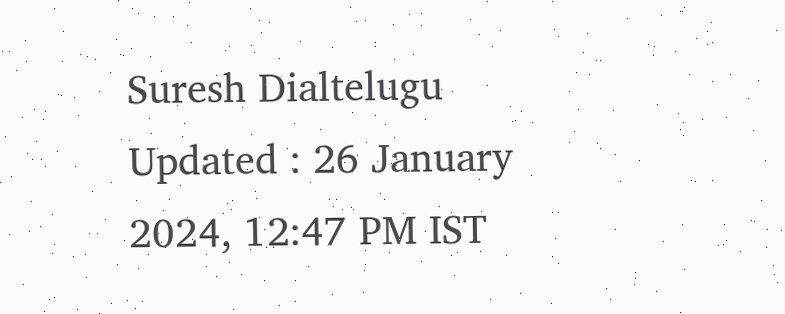Suresh Dialtelugu
Updated : 26 January 2024, 12:47 PM IST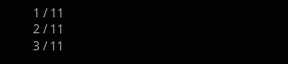1 / 11
2 / 11
3 / 11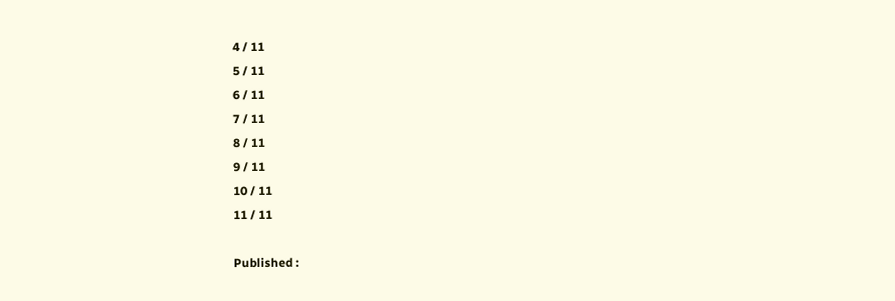4 / 11
5 / 11
6 / 11
7 / 11
8 / 11
9 / 11
10 / 11
11 / 11

Published :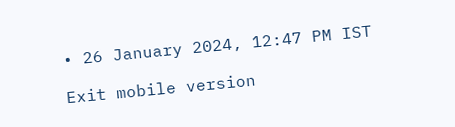• 26 January 2024, 12:47 PM IST

Exit mobile version